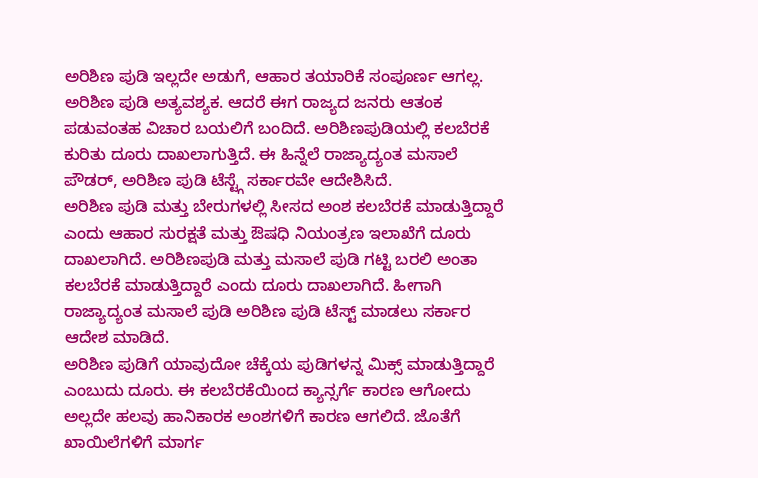ಅರಿಶಿಣ ಪುಡಿ ಇಲ್ಲದೇ ಅಡುಗೆ, ಆಹಾರ ತಯಾರಿಕೆ ಸಂಪೂರ್ಣ ಆಗಲ್ಲ. ಅರಿಶಿಣ ಪುಡಿ ಅತ್ಯವಶ್ಯಕ. ಆದರೆ ಈಗ ರಾಜ್ಯದ ಜನರು ಆತಂಕ ಪಡುವಂತಹ ವಿಚಾರ ಬಯಲಿಗೆ ಬಂದಿದೆ. ಅರಿಶಿಣಪುಡಿಯಲ್ಲಿ ಕಲಬೆರಕೆ ಕುರಿತು ದೂರು ದಾಖಲಾಗುತ್ತಿದೆ. ಈ ಹಿನ್ನೆಲೆ ರಾಜ್ಯಾದ್ಯಂತ ಮಸಾಲೆ ಪೌಡರ್, ಅರಿಶಿಣ ಪುಡಿ ಟೆಸ್ಟ್ಗೆ ಸರ್ಕಾರವೇ ಆದೇಶಿಸಿದೆ.
ಅರಿಶಿಣ ಪುಡಿ ಮತ್ತು ಬೇರುಗಳಲ್ಲಿ ಸೀಸದ ಅಂಶ ಕಲಬೆರಕೆ ಮಾಡುತ್ತಿದ್ದಾರೆ ಎಂದು ಆಹಾರ ಸುರಕ್ಷತೆ ಮತ್ತು ಔಷಧಿ ನಿಯಂತ್ರಣ ಇಲಾಖೆಗೆ ದೂರು ದಾಖಲಾಗಿದೆ. ಅರಿಶಿಣಪುಡಿ ಮತ್ತು ಮಸಾಲೆ ಪುಡಿ ಗಟ್ಟಿ ಬರಲಿ ಅಂತಾ ಕಲಬೆರಕೆ ಮಾಡುತ್ತಿದ್ದಾರೆ ಎಂದು ದೂರು ದಾಖಲಾಗಿದೆ. ಹೀಗಾಗಿ ರಾಜ್ಯಾದ್ಯಂತ ಮಸಾಲೆ ಪುಡಿ ಅರಿಶಿಣ ಪುಡಿ ಟೆಸ್ಟ್ ಮಾಡಲು ಸರ್ಕಾರ ಆದೇಶ ಮಾಡಿದೆ.
ಅರಿಶಿಣ ಪುಡಿಗೆ ಯಾವುದೋ ಚೆಕ್ಕೆಯ ಪುಡಿಗಳನ್ನ ಮಿಕ್ಸ್ ಮಾಡುತ್ತಿದ್ದಾರೆ ಎಂಬುದು ದೂರು. ಈ ಕಲಬೆರಕೆಯಿಂದ ಕ್ಯಾನ್ಸರ್ಗೆ ಕಾರಣ ಆಗೋದು ಅಲ್ಲದೇ ಹಲವು ಹಾನಿಕಾರಕ ಅಂಶಗಳಿಗೆ ಕಾರಣ ಆಗಲಿದೆ. ಜೊತೆಗೆ ಖಾಯಿಲೆಗಳಿಗೆ ಮಾರ್ಗ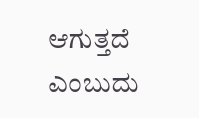ಆಗುತ್ತದೆ ಎಂಬುದು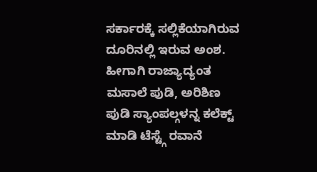ಸರ್ಕಾರಕ್ಕೆ ಸಲ್ಲಿಕೆಯಾಗಿರುವ ದೂರಿನಲ್ಲಿ ಇರುವ ಅಂಶ. ಹೀಗಾಗಿ ರಾಜ್ಯಾದ್ಯಂತ ಮಸಾಲೆ ಪುಡಿ, ಅರಿಶಿಣ ಪುಡಿ ಸ್ಯಾಂಪಲ್ಗಳನ್ನ ಕಲೆಕ್ಟ್ ಮಾಡಿ ಟೆಸ್ಟ್ಗೆ ರವಾನೆ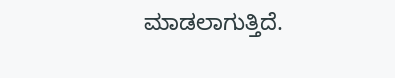ಮಾಡಲಾಗುತ್ತಿದೆ.